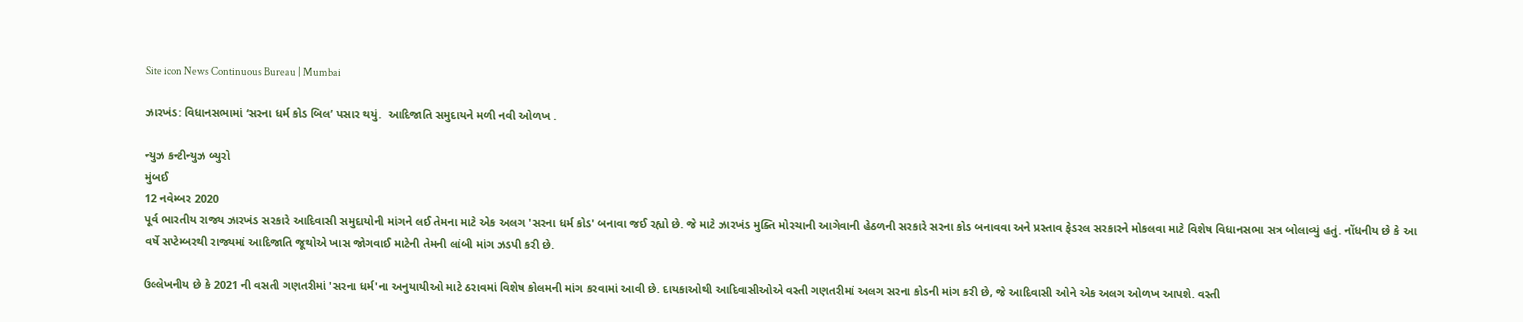Site icon News Continuous Bureau | Mumbai

ઝારખંડ: વિધાનસભામાં ‘સરના ધર્મ કોડ બિલ’ પસાર થયું.  આદિજાતિ સમુદાયને મળી નવી ઓળખ .

ન્યુઝ કન્ટીન્યુઝ બ્યુરો
મુંબઈ
12 નવેમ્બર 2020
પૂર્વ ભારતીય રાજ્ય ઝારખંડ સરકારે આદિવાસી સમુદાયોની માંગને લઈ તેમના માટે એક અલગ 'સરના ધર્મ કોડ' બનાવા જઈ રહ્યો છે. જે માટે ઝારખંડ મુક્તિ મોરચાની આગેવાની હેઠળની સરકારે સરના કોડ બનાવવા અને પ્રસ્તાવ ફેડરલ સરકારને મોકલવા માટે વિશેષ વિધાનસભા સત્ર બોલાવ્યું હતું. નોંધનીય છે કે આ વર્ષે સપ્ટેમ્બરથી રાજ્યમાં આદિજાતિ જૂથોએ ખાસ જોગવાઈ માટેની તેમની લાંબી માંગ ઝડપી કરી છે.

ઉલ્લેખનીય છે કે 2021 ની વસતી ગણતરીમાં 'સરના ધર્મ'ના અનુયાયીઓ માટે ઠરાવમાં વિશેષ કોલમની માંગ કરવામાં આવી છે. દાયકાઓથી આદિવાસીઓએ વસ્તી ગણતરીમાં અલગ સરના કોડની માંગ કરી છે, જે આદિવાસી ઓને એક અલગ ઓળખ આપશે. વસ્તી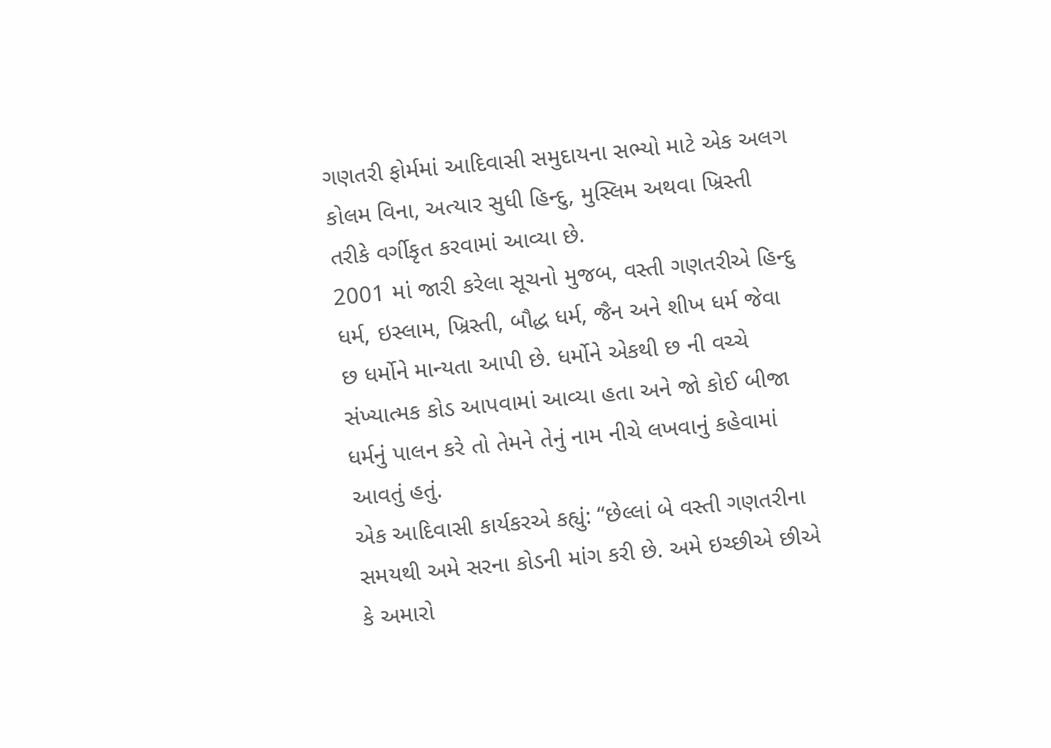ગણતરી ફોર્મમાં આદિવાસી સમુદાયના સભ્યો માટે એક અલગ કોલમ વિના, અત્યાર સુધી હિન્દુ, મુસ્લિમ અથવા ખ્રિસ્તી તરીકે વર્ગીકૃત કરવામાં આવ્યા છે.
2001 માં જારી કરેલા સૂચનો મુજબ, વસ્તી ગણતરીએ હિન્દુ ધર્મ, ઇસ્લામ, ખ્રિસ્તી, બૌદ્ધ ધર્મ, જૈન અને શીખ ધર્મ જેવા છ ધર્મોને માન્યતા આપી છે. ધર્મોને એકથી છ ની વચ્ચે સંખ્યાત્મક કોડ આપવામાં આવ્યા હતા અને જો કોઈ બીજા ધર્મનું પાલન કરે તો તેમને તેનું નામ નીચે લખવાનું કહેવામાં આવતું હતું.
એક આદિવાસી કાર્યકરએ કહ્યું: “છેલ્લાં બે વસ્તી ગણતરીના સમયથી અમે સરના કોડની માંગ કરી છે. અમે ઇચ્છીએ છીએ કે અમારો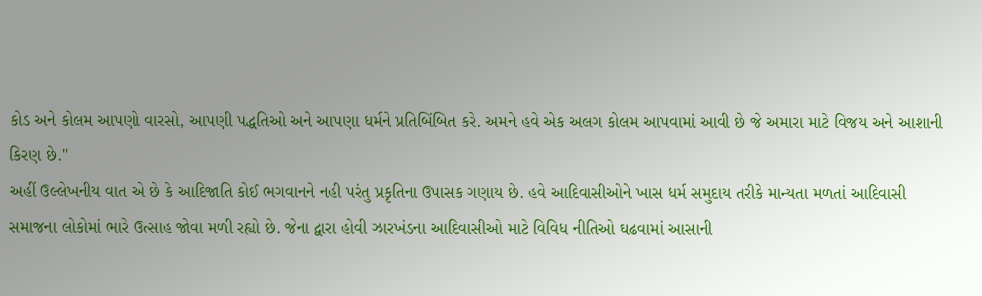કોડ અને કોલમ આપણો વારસો, આપણી પદ્ધતિઓ અને આપણા ધર્મને પ્રતિબિંબિત કરે. અમને હવે એક અલગ કોલમ આપવામાં આવી છે જે અમારા માટે વિજય અને આશાની કિરણ છે."
અહીં ઉલ્લેખનીય વાત એ છે કે આદિજાતિ કોઈ ભગવાનને નહી પરંતુ પ્રકૃતિના ઉપાસક ગણાય છે. હવે આદિવાસીઓને ખાસ ધર્મ સમુદાય તરીકે માન્યતા મળતાં આદિવાસી સમાજના લોકોમાં ભારે ઉત્સાહ જોવા મળી રહ્યો છે. જેના દ્વારા હોવી ઝારખંડના આદિવાસીઓ માટે વિવિધ નીતિઓ ઘઢવામાં આસાની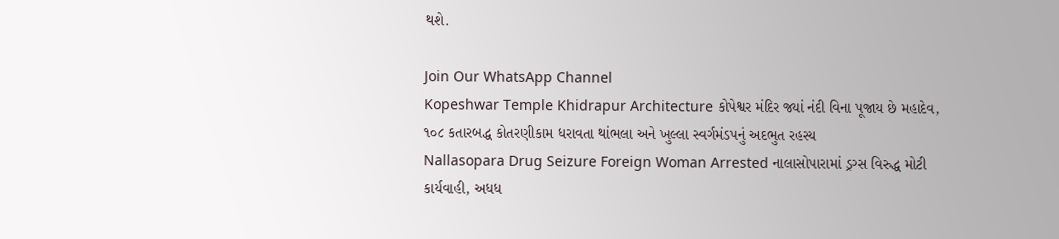થશે.

Join Our WhatsApp Channel
Kopeshwar Temple Khidrapur Architecture કોપેશ્વર મંદિર જ્યાં નંદી વિના પૂજાય છે મહાદેવ, ૧૦૮ કતારબદ્ધ કોતરણીકામ ધરાવતા થાંભલા અને ખુલ્લા સ્વર્ગમંડપનું અદભુત રહસ્ય
Nallasopara Drug Seizure Foreign Woman Arrested નાલાસોપારામાં ડ્રગ્સ વિરુદ્ધ મોટી કાર્યવાહી, અધધ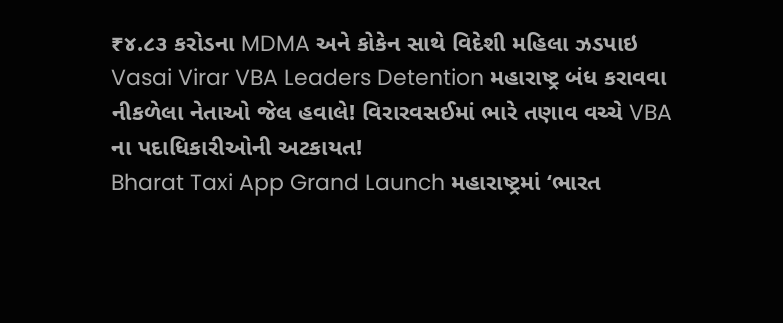₹૪.૮૩ કરોડના MDMA અને કોકેન સાથે વિદેશી મહિલા ઝડપાઇ
Vasai Virar VBA Leaders Detention મહારાષ્ટ્ર બંધ કરાવવા નીકળેલા નેતાઓ જેલ હવાલે! વિરારવસઈમાં ભારે તણાવ વચ્ચે VBA ના પદાધિકારીઓની અટકાયત!
Bharat Taxi App Grand Launch મહારાષ્ટ્રમાં ‘ભારત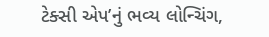ટેક્સી એપ’નું ભવ્ય લોન્ચિંગ,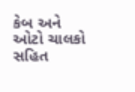કેબ અને ઓટો ચાલકો સહિત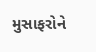મુસાફરોને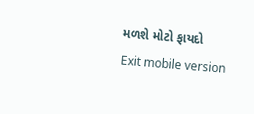મળશે મોટો ફાયદો
Exit mobile version